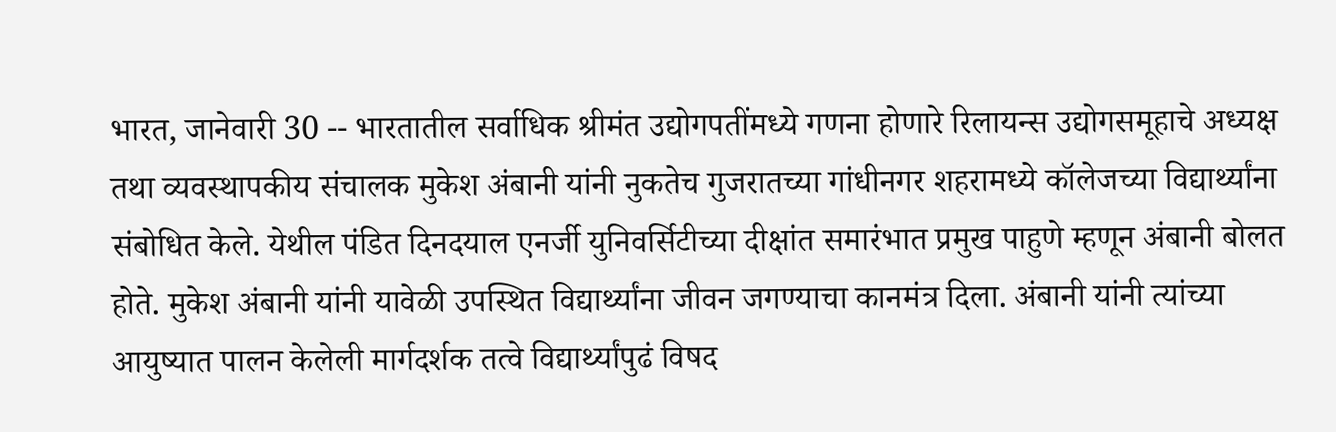भारत, जानेवारी 30 -- भारतातील सर्वाधिक श्रीमंत उद्योगपतींमध्ये गणना होणारे रिलायन्स उद्योगसमूहाचे अध्यक्ष तथा व्यवस्थापकीय संचालक मुकेश अंबानी यांनी नुकतेच गुजरातच्या गांधीनगर शहरामध्ये कॉलेजच्या विद्यार्थ्यांना संबोधित केले. येथील पंडित दिनदयाल एनर्जी युनिवर्सिटीच्या दीक्षांत समारंभात प्रमुख पाहुणे म्हणून अंबानी बोलत होते. मुकेश अंबानी यांनी यावेळी उपस्थित विद्यार्थ्यांना जीवन जगण्याचा कानमंत्र दिला. अंबानी यांनी त्यांच्या आयुष्यात पालन केलेली मार्गदर्शक तत्वे विद्यार्थ्यांपुढं विषद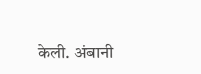केली. अंबानी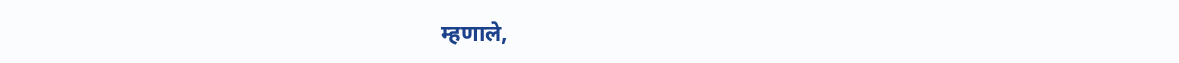म्हणाले,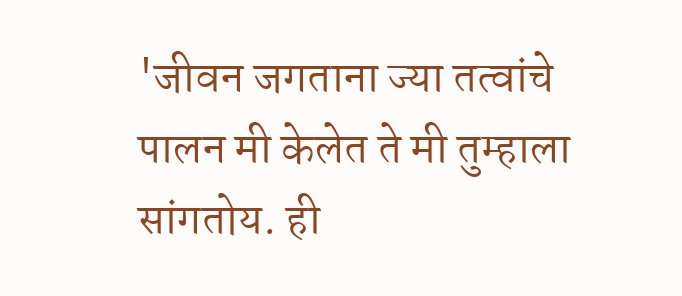'जीवन जगताना ज्या तत्वांचे पालन मी केलेत ते मी तुम्हाला सांगतोय. ही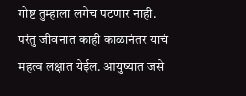गोष्ट तुम्हाला लगेच पटणार नाही. परंतु जीवनात काही काळानंतर याचं महत्व लक्षात येईल. आयुष्यात जसे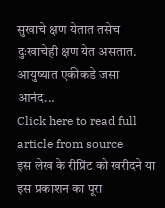सुखाचे क्षण येतात तसेच दुःखाचेही क्षण येत असतात. आयुष्यात एकीकडे जसा आनंद...
Click here to read full article from source
इस लेख के रीप्रिंट को खरीदने या इस प्रकाशन का पूरा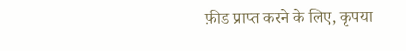फ़ीड प्राप्त करने के लिए, कृपया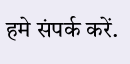हमे संपर्क करें.